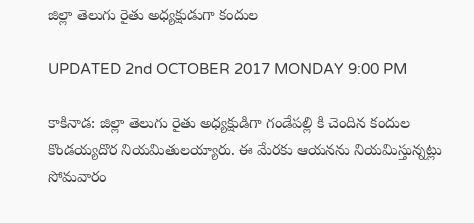జిల్లా తెలుగు రైతు అధ్యక్షుడుగా కందుల

UPDATED 2nd OCTOBER 2017 MONDAY 9:00 PM

కాకినాడ: జిల్లా తెలుగు రైతు అధ్యక్షుడిగా గండేపల్లి కి చెందిన కందుల కొండయ్యదొర నియమితులయ్యారు. ఈ మేరకు ఆయనను నియమిస్తున్నట్లు సోమవారం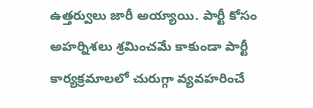ఉత్తర్వులు జారీ అయ్యాయి. పార్టీ కోసం అహర్నిశలు శ్రమించమే కాకుండా పార్టీ కార్యక్రమాలలో చురుగ్గా వ్యవహరించే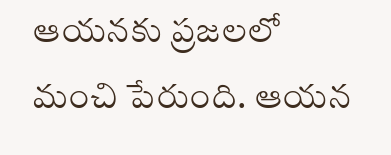ఆయనకు ప్రజలలో మంచి పేరుంది. ఆయన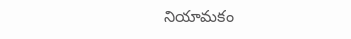నియామకం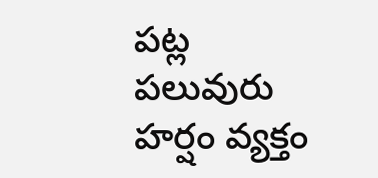పట్ల పలువురు హర్షం వ్యక్తం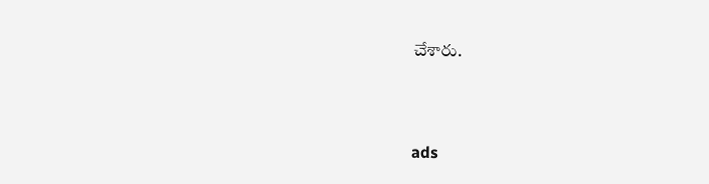చేశారు.



ads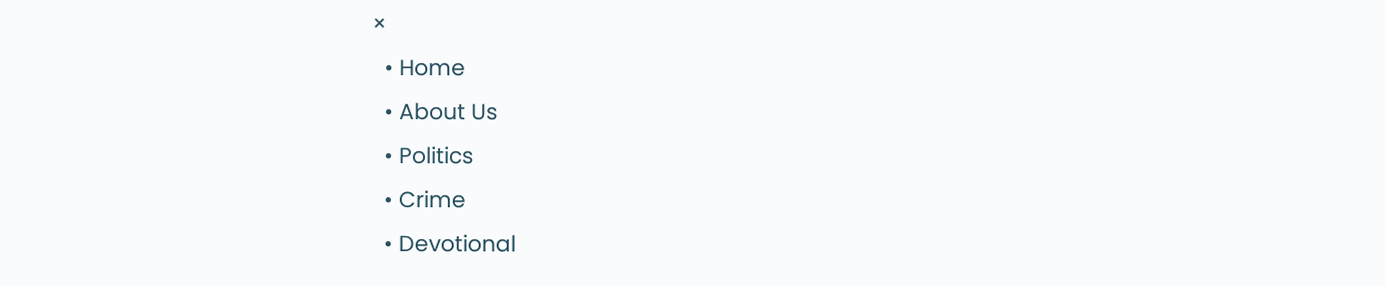×
  • Home
  • About Us
  • Politics
  • Crime
  • Devotional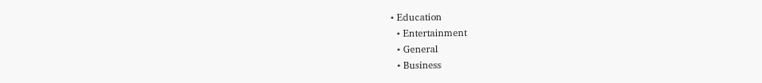• Education
  • Entertainment
  • General
  • Business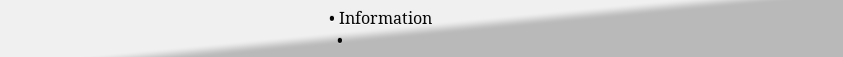• Information
  •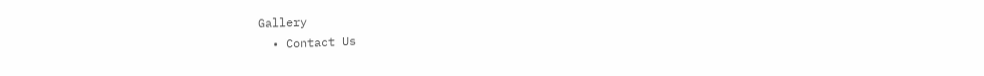Gallery
  • Contact Us